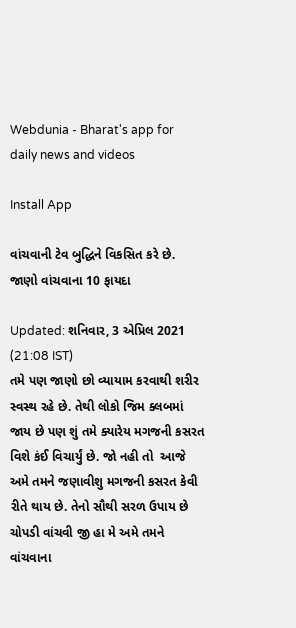Webdunia - Bharat's app for daily news and videos

Install App

વાંચવાની ટેવ બુદ્ધિને વિકસિત કરે છે. જાણો વાંચવાના 10 ફાયદા

Updated: શનિવાર, 3 એપ્રિલ 2021 (21:08 IST)
તમે પણ જાણો છો વ્યાયામ કરવાથી શરીર સ્વસ્થ રહે છે. તેથી લોકો જિમ ક્લબમાં જાય છે પણ શું તમે ક્યારેય મગજની કસરત વિશે કંઈ વિચાર્યું છે. જો નહી તો  આજે અમે તમને જણાવીશુ મગજની કસરત કેવી રીતે થાય છે. તેનો સૌથી સરળ ઉપાય છે ચોપડી વાંચવી જી હા મે અમે તમને વાંચવાના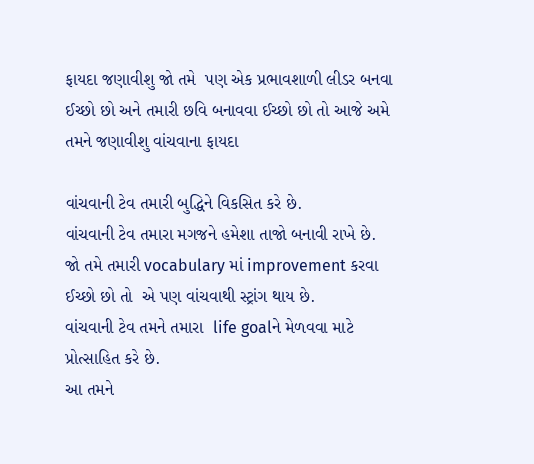ફાયદા જણાવીશુ જો તમે  પણ એક પ્રભાવશાળી લીડર બનવા ઈચ્છો છો અને તમારી છવિ બનાવવા ઈચ્છો છો તો આજે અમે તમને જણાવીશુ વાંચવાના ફાયદા

વાંચવાની ટેવ તમારી બુદ્ધિને વિકસિત કરે છે.
વાંચવાની ટેવ તમારા મગજને હમેશા તાજો બનાવી રાખે છે.
જો તમે તમારી vocabulary માં improvement કરવા ઈચ્છો છો તો  એ પણ વાંચવાથી સ્ટ્રાંગ થાય છે.
વાંચવાની ટેવ તમને તમારા  life goalને મેળવવા માટે પ્રોત્સાહિત કરે છે.
આ તમને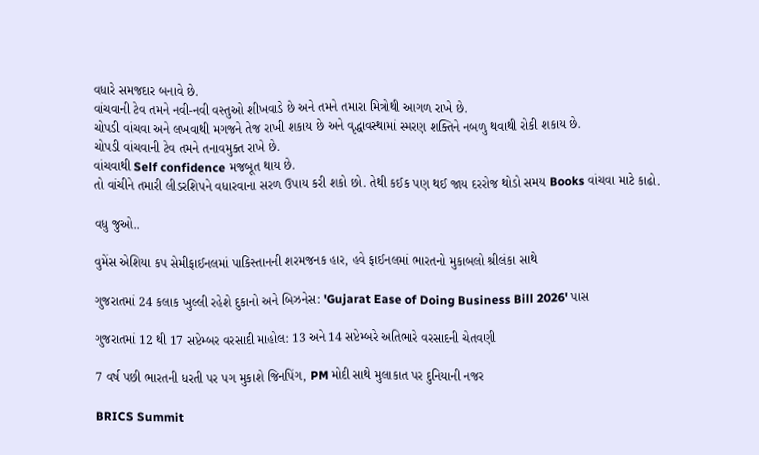વધારે સમજદાર બનાવે છે.
વાંચવાની ટેવ તમને નવી-નવી વસ્તુઓ શીખવાડે છે અને તમને તમારા મિત્રોથી આગળ રાખે છે.
ચોપડી વાંચવા અને લખવાથી મગજને તેજ રાખી શકાય છે અને વૃદ્ધાવસ્થામાં સ્મરણ શક્તિને નબળુ થવાથી રોકી શકાય છે.
ચોપડી વાંચવાની ટેવ તમને તનાવમુક્ત રાખે છે.
વાંચવાથી Self confidence મજબૂત થાય છે.
તો વાંચીને તમારી લીડરશિપને વધારવાના સરળ ઉપાય કરી શકો છો. તેથી કઈક પણ થઈ જાય દરરોજ થોડો સમય Books વાંચવા માટે કાઢો.

વધુ જુઓ..

વુમેંસ એશિયા કપ સેમીફાઈનલમાં પાકિસ્તાનની શરમજનક હાર, હવે ફાઈનલમાં ભારતનો મુકાબલો શ્રીલંકા સાથે

ગુજરાતમાં 24 કલાક ખુલ્લી રહેશે દુકાનો અને બિઝનેસ: 'Gujarat Ease of Doing Business Bill 2026' પાસ

ગુજરાતમાં 12 થી 17 સપ્ટેમ્બર વરસાદી માહોલ: 13 અને 14 સપ્ટેમ્બરે અતિભારે વરસાદની ચેતવણી

7 વર્ષ પછી ભારતની ધરતી પર પગ મુકાશે જિનપિંગ, PM મોદી સાથે મુલાકાત પર દુનિયાની નજર

BRICS Summit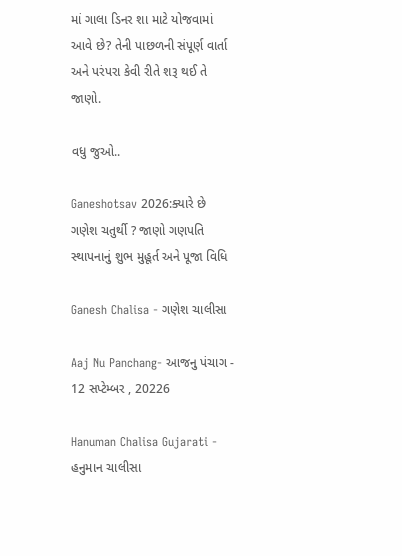માં ગાલા ડિનર શા માટે યોજવામાં આવે છે? તેની પાછળની સંપૂર્ણ વાર્તા અને પરંપરા કેવી રીતે શરૂ થઈ તે જાણો.

વધુ જુઓ..

Ganeshotsav 2026:ક્યારે છે ગણેશ ચતુર્થી ? જાણો ગણપતિ સ્થાપનાનું શુભ મુહૂર્ત અને પૂજા વિધિ

Ganesh Chalisa - ગણેશ ચાલીસા

Aaj Nu Panchang- આજનુ પંચાગ - 12 સપ્ટેમ્બર , 20226

Hanuman Chalisa Gujarati - હનુમાન ચાલીસા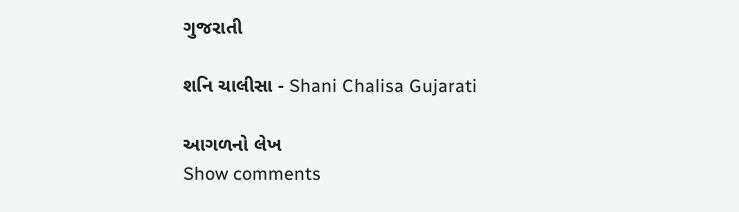ગુજરાતી

શનિ ચાલીસા - Shani Chalisa Gujarati

આગળનો લેખ
Show comments